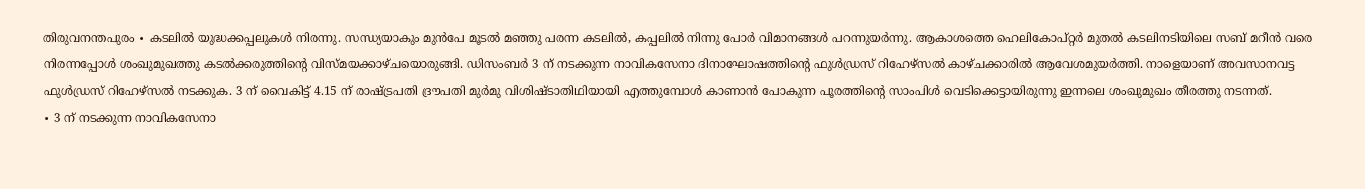തിരുവനന്തപുരം ∙ കടലിൽ യുദ്ധക്കപ്പലുകൾ നിരന്നു. സന്ധ്യയാകും മുൻപേ മൂടൽ മഞ്ഞു പരന്ന കടലിൽ, കപ്പലിൽ നിന്നു പോർ വിമാനങ്ങൾ പറന്നുയർന്നു. ആകാശത്തെ ഹെലികോപ്റ്റർ മുതൽ കടലിനടിയിലെ സബ് മറീൻ വരെ നിരന്നപ്പോൾ ശംഖുമുഖത്തു കടൽക്കരുത്തിന്റെ വിസ്മയക്കാഴ്ചയൊരുങ്ങി. ഡിസംബർ 3 ന് നടക്കുന്ന നാവികസേനാ ദിനാഘോഷത്തിന്റെ ഫുൾഡ്രസ് റിഹേഴ്സൽ കാഴ്ചക്കാരിൽ ആവേശമുയർത്തി. നാളെയാണ് അവസാനവട്ട ഫുൾഡ്രസ് റിഹേഴ്സൽ നടക്കുക. 3 ന് വൈകിട്ട് 4.15 ന് രാഷ്ട്രപതി ദ്രൗപതി മുർമു വിശിഷ്ടാതിഥിയായി എത്തുമ്പോൾ കാണാൻ പോകുന്ന പൂരത്തിന്റെ സാംപിൾ വെടിക്കെട്ടായിരുന്നു ഇന്നലെ ശംഖുമുഖം തീരത്തു നടന്നത്.
∙ 3 ന് നടക്കുന്ന നാവികസേനാ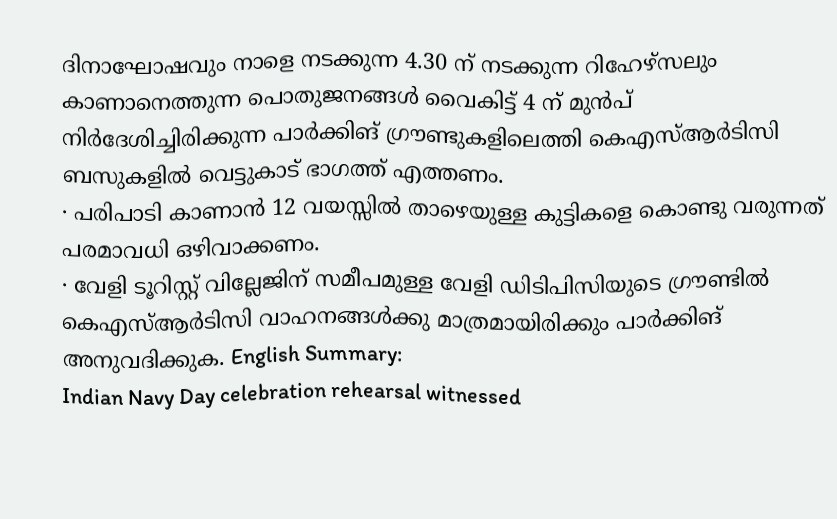ദിനാഘോഷവും നാളെ നടക്കുന്ന 4.30 ന് നടക്കുന്ന റിഹേഴ്സലും കാണാനെത്തുന്ന പൊതുജനങ്ങൾ വൈകിട്ട് 4 ന് മുൻപ് നിർദേശിച്ചിരിക്കുന്ന പാർക്കിങ് ഗ്രൗണ്ടുകളിലെത്തി കെഎസ്ആർടിസി ബസുകളിൽ വെട്ടുകാട് ഭാഗത്ത് എത്തണം.
∙ പരിപാടി കാണാൻ 12 വയസ്സിൽ താഴെയുള്ള കുട്ടികളെ കൊണ്ടു വരുന്നത് പരമാവധി ഒഴിവാക്കണം.
∙ വേളി ടൂറിസ്റ്റ് വില്ലേജിന് സമീപമുള്ള വേളി ഡിടിപിസിയുടെ ഗ്രൗണ്ടിൽ കെഎസ്ആർടിസി വാഹനങ്ങൾക്കു മാത്രമായിരിക്കും പാർക്കിങ് അനുവദിക്കുക. English Summary:
Indian Navy Day celebration rehearsal witnessed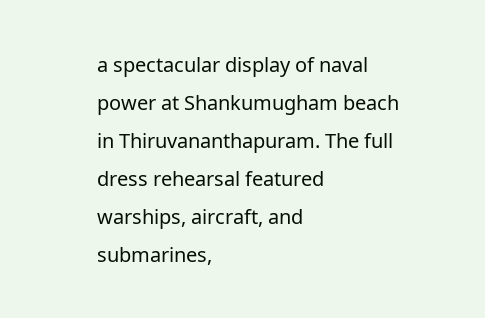a spectacular display of naval power at Shankumugham beach in Thiruvananthapuram. The full dress rehearsal featured warships, aircraft, and submarines,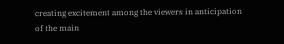creating excitement among the viewers in anticipation of the main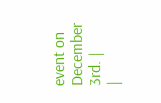event on December 3rd. |
|